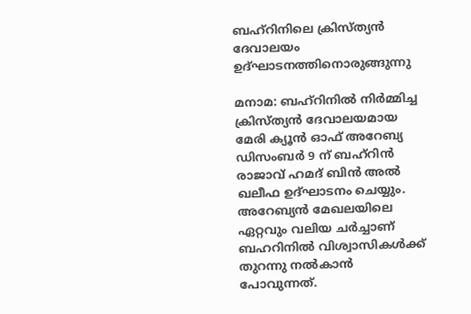ബഹ്റിനിലെ ക്രിസ്ത്യൻ ദേവാലയം ഉദ്ഘാടനത്തിനൊരുങ്ങുന്നു

മനാമ: ബഹ്റിനിൽ നിർമ്മിച്ച ക്രിസ്ത്യൻ ദേവാലയമായ മേരി ക്യൂൻ ഓഫ് അറേബ്യ ഡിസംബർ 9 ന് ബഹ്റിൻ രാജാവ് ഹമദ് ബിൻ അൽ ഖലീഫ ഉദ്ഘാടനം ചെയ്യും. അറേബ്യൻ മേഖലയിലെ ഏറ്റവും വലിയ ചർച്ചാണ് ബഹറിനിൽ വിശ്വാസികൾക്ക് തുറന്നു നൽകാൻ പോവുന്നത്.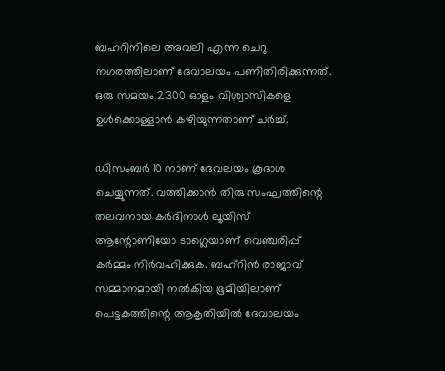ബഹറിനിലെ അവലി എന്ന ചെറു നഗരത്തിലാണ് ദേവാലയം പണിതിരിക്കുന്നത്. ഒരു സമയം 2300 ഓളം വിശ്വാസികളെ ഉൾക്കൊള്ളാൻ കഴിയുന്നതാണ് ചർച്ച്.

ഡിസംബര്‍ 10 നാണ് ദേവലയം കൂദാശ ചെയ്യുന്നത്. വത്തിക്കാന്‍ തിരു സംഘത്തിന്റെ തലവനായ കര്‍ദിനാള്‍ ലൂയിസ് ആന്റോണിയോ ടാഗ്ലെയാണ് വെഞ്ചരിപ്പ് കര്‍മ്മം നിര്‍വഹിക്കുക. ബഹ്‌റിന്‍ രാജാവ് സമ്മാനമായി നല്‍കിയ ഭൂമിയിലാണ് പെട്ടകത്തിന്റെ ആകൃതിയില്‍ ദേവാലയം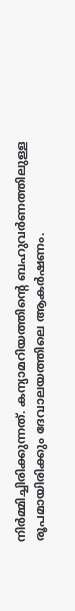നിര്‍മ്മിച്ചിരിക്കുന്നത്. കന്യാമറിയത്തിന്റെ ബഹുവര്‍ണത്തിലുള്ള രൂപമായിരിക്കും ദേവാലയത്തിലെ ആകര്‍ഷണം.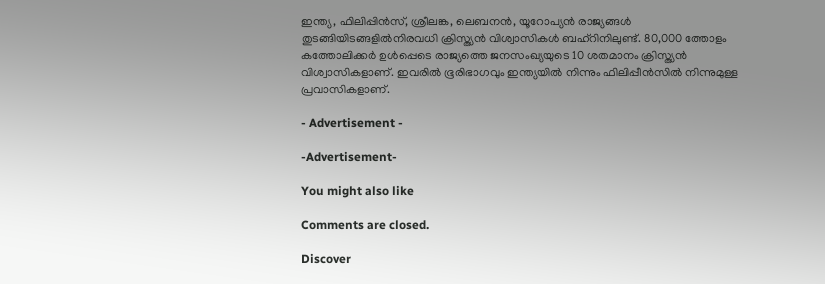ഇന്ത്യ, ഫിലിപ്പിൻസ്, ശ്രീലങ്ക, ലെബനൻ, യൂറോപ്യൻ രാജ്യങ്ങൾ തുടങ്ങിയിടങ്ങളിൽനിരവധി ക്രിസ്ത്യൻ വിശ്വാസികൾ ബഹ്റിനിലുണ്ട്. 80,000 ത്തോളം കത്തോലിക്കർ ഉൾപ്പെടെ രാജ്യത്തെ ജനസംഖ്യയുടെ 10 ശതമാനം ക്രിസ്ത്യൻ വിശ്വാസികളാണ്. ഇവരിൽ ഭൂരിഭാഗവും ഇന്ത്യയിൽ നിന്നും ഫിലിപ്പീൻസിൽ നിന്നുമുള്ള പ്രവാസികളാണ്.

- Advertisement -

-Advertisement-

You might also like

Comments are closed.

Discover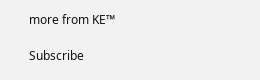more from KE™

Subscribe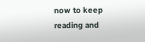now to keep reading and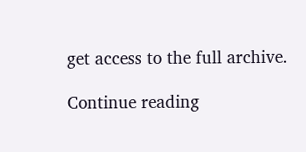get access to the full archive.

Continue reading